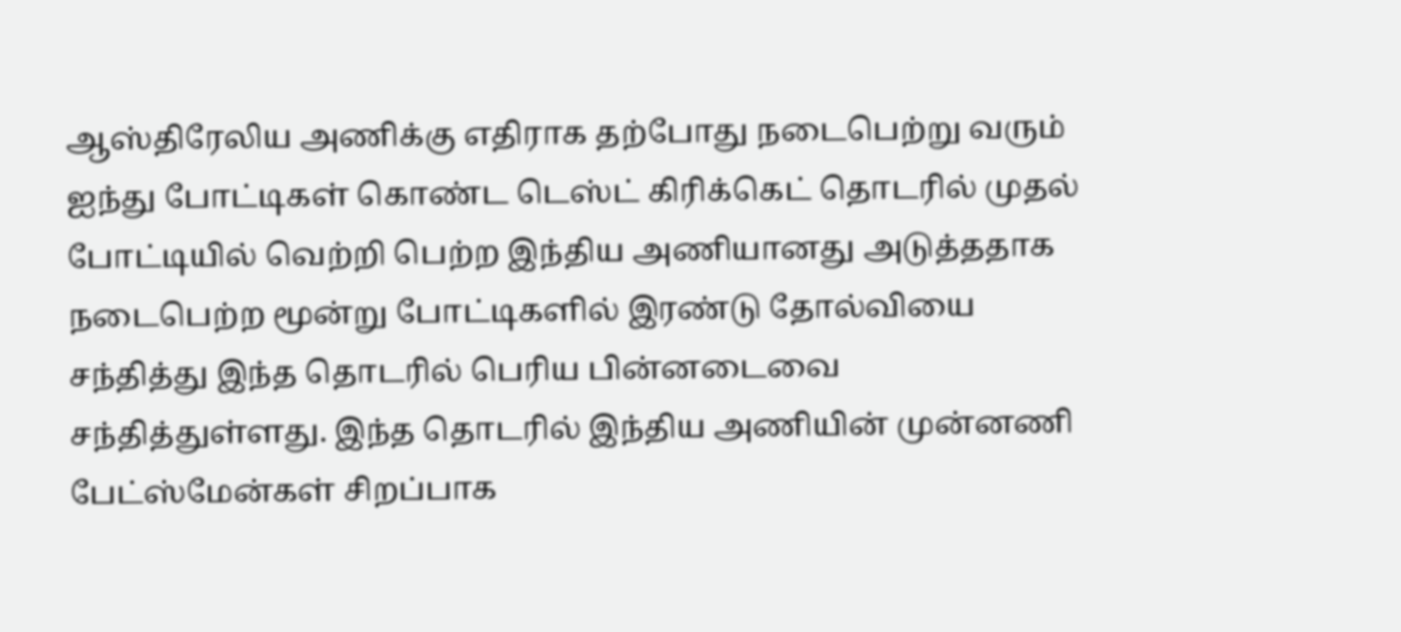ஆஸ்திரேலிய அணிக்கு எதிராக தற்போது நடைபெற்று வரும் ஐந்து போட்டிகள் கொண்ட டெஸ்ட் கிரிக்கெட் தொடரில் முதல் போட்டியில் வெற்றி பெற்ற இந்திய அணியானது அடுத்ததாக நடைபெற்ற மூன்று போட்டிகளில் இரண்டு தோல்வியை சந்தித்து இந்த தொடரில் பெரிய பின்னடைவை சந்தித்துள்ளது. இந்த தொடரில் இந்திய அணியின் முன்னணி பேட்ஸ்மேன்கள் சிறப்பாக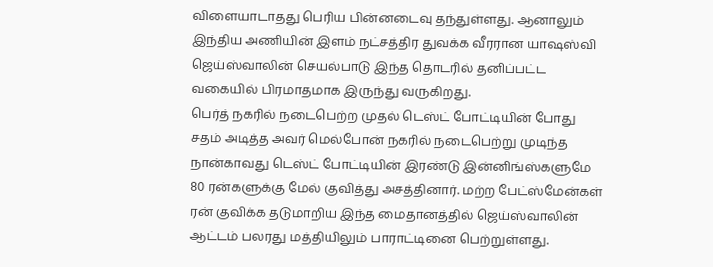விளையாடாதது பெரிய பின்னடைவு தந்துள்ளது. ஆனாலும் இந்திய அணியின் இளம் நட்சத்திர துவக்க வீரரான யாஷஸ்வி ஜெய்ஸ்வாலின் செயல்பாடு இந்த தொடரில் தனிப்பட்ட வகையில் பிரமாதமாக இருந்து வருகிறது.
பெர்த் நகரில் நடைபெற்ற முதல் டெஸ்ட் போட்டியின் போது சதம் அடித்த அவர் மெல்போன் நகரில் நடைபெற்று முடிந்த நான்காவது டெஸ்ட் போட்டியின் இரண்டு இன்னிங்ஸ்களுமே 80 ரன்களுக்கு மேல் குவித்து அசத்தினார். மற்ற பேட்ஸ்மேன்கள் ரன் குவிக்க தடுமாறிய இந்த மைதானத்தில் ஜெய்ஸ்வாலின் ஆட்டம் பலரது மத்தியிலும் பாராட்டினை பெற்றுள்ளது.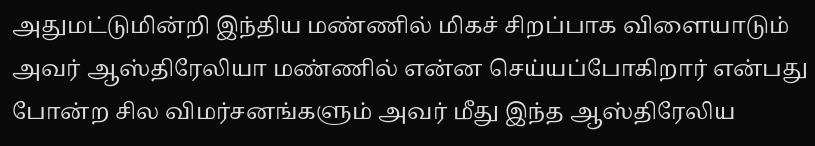அதுமட்டுமின்றி இந்திய மண்ணில் மிகச் சிறப்பாக விளையாடும் அவர் ஆஸ்திரேலியா மண்ணில் என்ன செய்யப்போகிறார் என்பது போன்ற சில விமர்சனங்களும் அவர் மீது இந்த ஆஸ்திரேலிய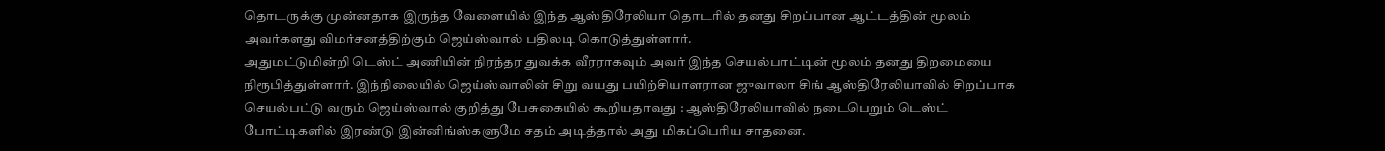தொடருக்கு முன்னதாக இருந்த வேளையில் இந்த ஆஸ்திரேலியா தொடரில் தனது சிறப்பான ஆட்டத்தின் மூலம் அவர்களது விமர்சனத்திற்கும் ஜெய்ஸ்வால் பதிலடி கொடுத்துள்ளார்.
அதுமட்டுமின்றி டெஸ்ட் அணியின் நிரந்தர துவக்க வீரராகவும் அவர் இந்த செயல்பாட்டின் மூலம் தனது திறமையை நிரூபித்துள்ளார். இந்நிலையில் ஜெய்ஸ்வாலின் சிறு வயது பயிற்சியாளரான ஜுவாலா சிங் ஆஸ்திரேலியாவில் சிறப்பாக செயல்பட்டு வரும் ஜெய்ஸ்வால் குறித்து பேசுகையில் கூறியதாவது : ஆஸ்திரேலியாவில் நடைபெறும் டெஸ்ட் போட்டிகளில் இரண்டு இன்னிங்ஸ்களுமே சதம் அடித்தால் அது மிகப்பெரிய சாதனை.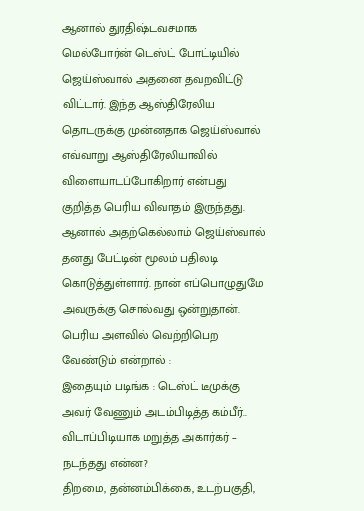ஆனால் துரதிஷ்டவசமாக மெல்போர்ன் டெஸ்ட் போட்டியில் ஜெய்ஸ்வால் அதனை தவறவிட்டு விட்டார். இந்த ஆஸ்திரேலிய தொடருக்கு முன்னதாக ஜெய்ஸ்வால் எவ்வாறு ஆஸ்திரேலியாவில் விளையாடப்போகிறார் என்பது குறித்த பெரிய விவாதம் இருந்தது. ஆனால் அதற்கெல்லாம் ஜெய்ஸ்வால் தனது பேட்டின் மூலம் பதிலடி கொடுத்துள்ளார். நான் எப்பொழுதுமே அவருக்கு சொல்வது ஒன்றுதான். பெரிய அளவில் வெற்றிபெற வேண்டும் என்றால் :
இதையும் படிங்க : டெஸ்ட் டீமுக்கு அவர் வேணும் அடம்பிடித்த கம்பீர்.. விடாப்பிடியாக மறுத்த அகார்கர் – நடந்தது என்ன?
திறமை, தன்னம்பிக்கை, உடற்பகுதி,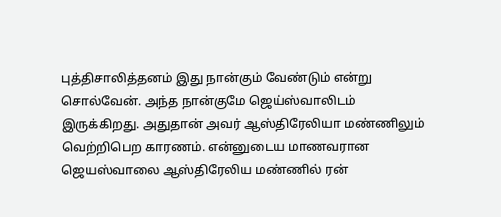புத்திசாலித்தனம் இது நான்கும் வேண்டும் என்று சொல்வேன். அந்த நான்குமே ஜெய்ஸ்வாலிடம் இருக்கிறது. அதுதான் அவர் ஆஸ்திரேலியா மண்ணிலும் வெற்றிபெற காரணம். என்னுடைய மாணவரான ஜெயஸ்வாலை ஆஸ்திரேலிய மண்ணில் ரன்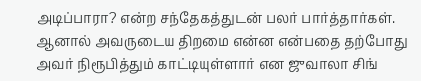அடிப்பாரா? என்ற சந்தேகத்துடன் பலர் பார்த்தார்கள். ஆனால் அவருடைய திறமை என்ன என்பதை தற்போது அவர் நிரூபித்தும் காட்டியுள்ளார் என ஜுவாலா சிங்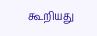கூறியது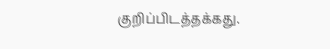குறிப்பிடத்தக்கது.